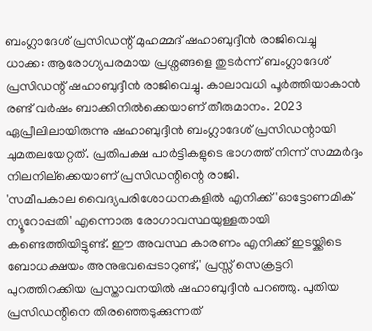ബംഗ്ലാദേശ് പ്രസിഡന്റ് മുഹമ്മദ് ഷഹാബുദ്ദീൻ രാജിവെച്ചു
ധാക്ക: ആരോഗ്യപരമായ പ്രശ്നങ്ങളെ തുടർന്ന് ബംഗ്ലാദേശ് പ്രസിഡന്റ് ഷഹാബുദ്ദീൻ രാജിവെച്ചു. കാലാവധി പൂർത്തിയാകാൻ രണ്ട് വർഷം ബാക്കിനിൽക്കെയാണ് തീരുമാനം. 2023 ഏപ്രീലിലായിരുന്നു ഷഹാബുദ്ദീൻ ബംഗ്ലാദേശ് പ്രസിഡന്റായി ചുമതലയേറ്റത്. പ്രതിപക്ഷ പാർട്ടികളുടെ ഭാഗത്ത് നിന്ന് സമ്മർദ്ദം നിലനില്ക്കെയാണ് പ്രസിഡന്റിന്റെ രാജി.
'സമീപകാല വൈദ്യപരിശോധനകളിൽ എനിക്ക് 'ഓട്ടോണമിക് ന്യൂറോപ്പതി' എന്നൊരു രോഗാവസ്ഥയുള്ളതായി കണ്ടെത്തിയിട്ടുണ്ട്. ഈ അവസ്ഥ കാരണം എനിക്ക് ഇടയ്ക്കിടെ ബോധക്ഷയം അനുഭവപ്പെടാറുണ്ട്,' പ്രസ്സ് സെക്രട്ടറി പുറത്തിറക്കിയ പ്രസ്താവനയിൽ ഷഹാബുദ്ദീൻ പറഞ്ഞു. പുതിയ പ്രസിഡന്റിനെ തിരഞ്ഞെടുക്കുന്നത്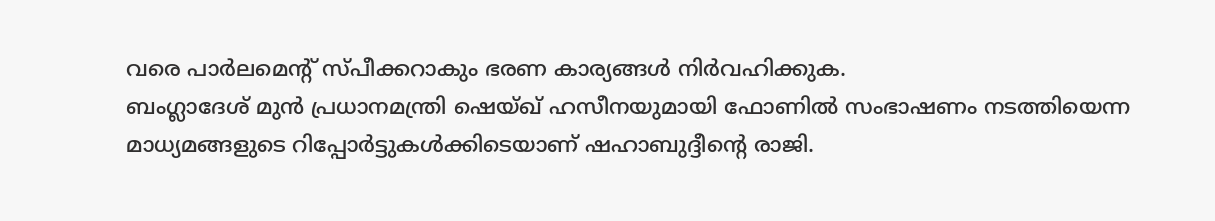വരെ പാർലമെന്റ് സ്പീക്കറാകും ഭരണ കാര്യങ്ങൾ നിർവഹിക്കുക.
ബംഗ്ലാദേശ് മുൻ പ്രധാനമന്ത്രി ഷെയ്ഖ് ഹസീനയുമായി ഫോണിൽ സംഭാഷണം നടത്തിയെന്ന മാധ്യമങ്ങളുടെ റിപ്പോർട്ടുകൾക്കിടെയാണ് ഷഹാബുദ്ദീന്റെ രാജി.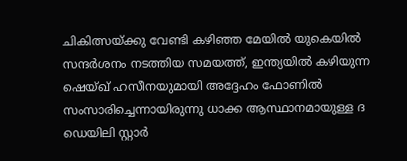ചികിത്സയ്ക്കു വേണ്ടി കഴിഞ്ഞ മേയിൽ യുകെയിൽ സന്ദർശനം നടത്തിയ സമയത്ത്, ഇന്ത്യയിൽ കഴിയുന്ന ഷെയ്ഖ് ഹസീനയുമായി അദ്ദേഹം ഫോണിൽ സംസാരിച്ചെന്നായിരുന്നു ധാക്ക ആസ്ഥാനമായുള്ള ദ ഡെയിലി സ്റ്റാർ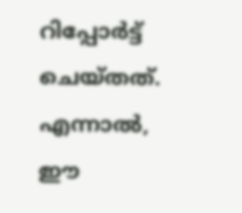റിപ്പോർട്ട് ചെയ്തത്. എന്നാൽ, ഈ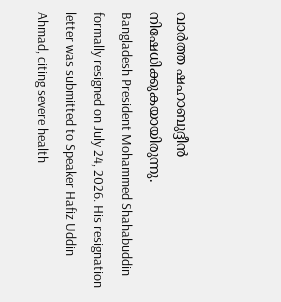വാർത്ത ഷഹാബുദ്ദീൻ നിഷേധിക്കുകയായിരുന്നു.
Bangladesh President Mohammed Shahabuddin formally resigned on July 24, 2026. His resignation letter was submitted to Speaker Hafiz Uddin Ahmad, citing severe health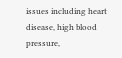issues including heart disease, high blood pressure,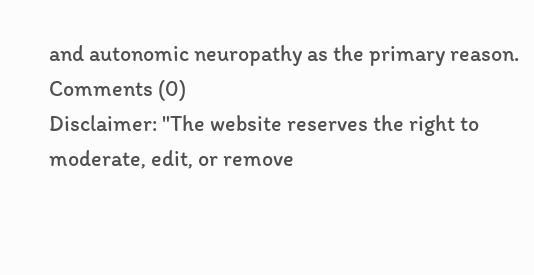and autonomic neuropathy as the primary reason.
Comments (0)
Disclaimer: "The website reserves the right to moderate, edit, or remove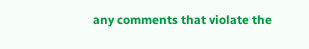any comments that violate the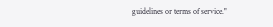guidelines or terms of service."